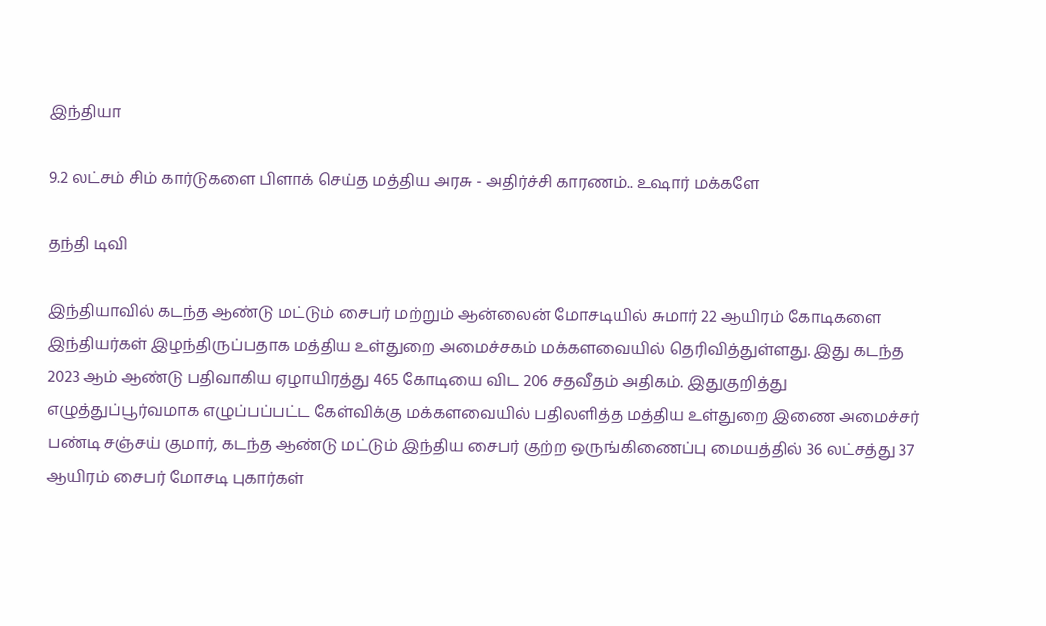இந்தியா

9.2 லட்சம் சிம் கார்டுகளை பிளாக் செய்த மத்திய அரசு - அதிர்ச்சி காரணம்.. உஷார் மக்களே

தந்தி டிவி

இந்தியாவில் கடந்த ஆண்டு மட்டும் சைபர் மற்றும் ஆன்லைன் மோசடியில் சுமார் 22 ஆயிரம் கோடிகளை இந்தியர்கள் இழந்திருப்பதாக மத்திய உள்துறை அமைச்சகம் மக்களவையில் தெரிவித்துள்ளது. இது கடந்த 2023 ஆம் ஆண்டு பதிவாகிய ஏழாயிரத்து 465 கோடியை விட 206 சதவீதம் அதிகம். இதுகுறித்து எழுத்துப்பூர்வமாக எழுப்பப்பட்ட கேள்விக்கு மக்களவையில் பதிலளித்த மத்திய உள்துறை இணை அமைச்சர் பண்டி சஞ்சய் குமார், கடந்த ஆண்டு மட்டும் இந்திய சைபர் குற்ற ஒருங்கிணைப்பு மையத்தில் 36 லட்சத்து 37 ஆயிரம் சைபர் மோசடி புகார்கள்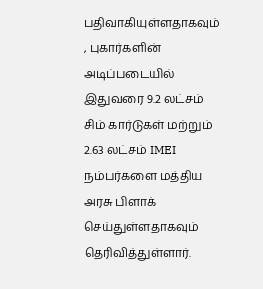பதிவாகியுள்ளதாகவும் , புகார்களின் அடிப்படையில் இதுவரை 9.2 லட்சம் சிம் கார்டுகள் மற்றும் 2.63 லட்சம் IMEI நம்பர்களை மத்திய அரசு பிளாக் செய்துள்ளதாகவும் தெரிவித்துள்ளார்.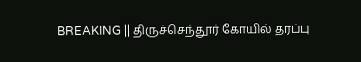BREAKING || திருச்செந்தூர் கோயில் தரப்பு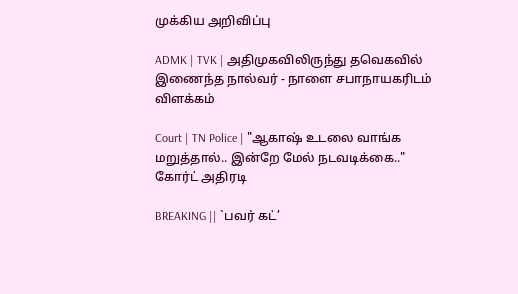முக்கிய அறிவிப்பு

ADMK | TVK | அதிமுகவிலிருந்து தவெகவில் இணைந்த நால்வர் - நாளை சபாநாயகரிடம் விளக்கம்

Court | TN Police | "ஆகாஷ் உடலை வாங்க மறுத்தால்.. இன்றே மேல் நடவடிக்கை.." கோர்ட் அதிரடி

BREAKING || `பவர் கட்’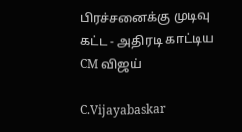பிரச்சனைக்கு முடிவு கட்ட - அதிரடி காட்டிய CM விஜய்

C.Vijayabaskar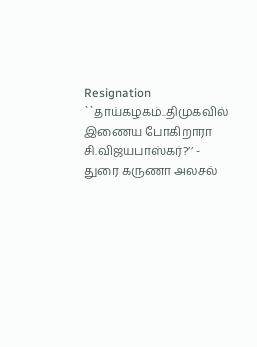Resignation ``தாய்கழகம்..திமுகவில் இணைய போகிறாரா சி.விஜயபாஸ்கர்?’’ - துரை கருணா அலசல்